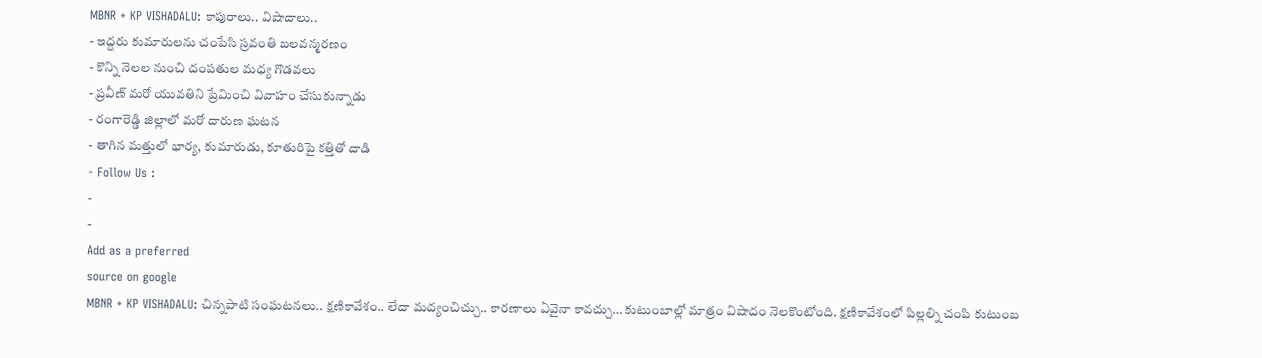MBNR + KP VISHADALU: కాపురాలు.. విషాదాలు..
- ఇద్దరు కుమారులను చంపేసి స్రవంతి బలవన్మరణం
- కొన్ని నెలల నుంచి దంపతుల మధ్య గొడవలు
- ప్రవీణ్ మరో యువతిని ప్రేమించి వివాహం చేసుకున్నాడు
- రంగారెడ్డి జిల్లాలో మరో దారుణ ఘటన
- తాగిన మత్తులో భార్య, కుమారుడు, కూతురిపై కత్తితో దాడి
- Follow Us :
-
-
Add as a preferred
source on google
MBNR + KP VISHADALU: చిన్నపాటి సంఘటనలు.. క్షణికావేశం.. లేదా మద్యంచిచ్చు.. కారణాలు ఏవైనా కావచ్చు… కుటుంబాల్లో మాత్రం విషాదం నెలకొంటోంది. క్షణికావేశంలో పిల్లల్ని చంపి కుటుంబ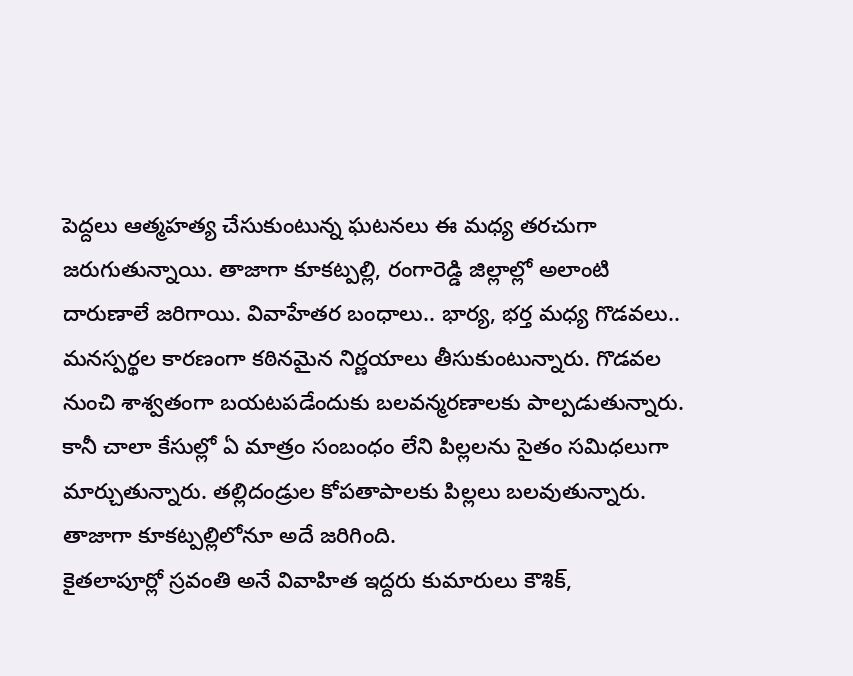పెద్దలు ఆత్మహత్య చేసుకుంటున్న ఘటనలు ఈ మధ్య తరచుగా జరుగుతున్నాయి. తాజాగా కూకట్పల్లి, రంగారెడ్డి జిల్లాల్లో అలాంటి దారుణాలే జరిగాయి. వివాహేతర బంధాలు.. భార్య, భర్త మధ్య గొడవలు.. మనస్పర్థల కారణంగా కఠినమైన నిర్ణయాలు తీసుకుంటున్నారు. గొడవల నుంచి శాశ్వతంగా బయటపడేందుకు బలవన్మరణాలకు పాల్పడుతున్నారు. కానీ చాలా కేసుల్లో ఏ మాత్రం సంబంధం లేని పిల్లలను సైతం సమిధలుగా మార్చుతున్నారు. తల్లిదండ్రుల కోపతాపాలకు పిల్లలు బలవుతున్నారు. తాజాగా కూకట్పల్లిలోనూ అదే జరిగింది.
కైతలాపూర్లో స్రవంతి అనే వివాహిత ఇద్దరు కుమారులు కౌశిక్,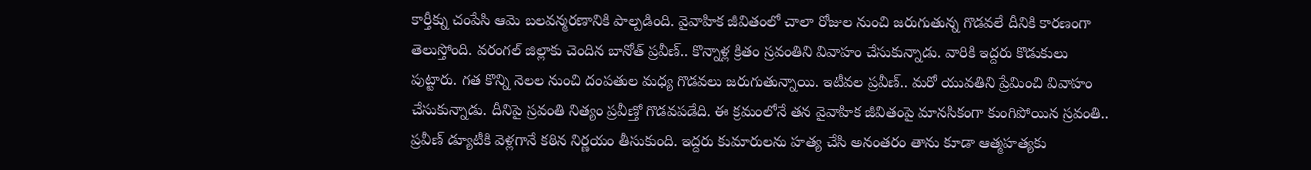కార్తీక్ను చంపేసి ఆమె బలవన్మరణానికి పాల్పడింది. వైవాహిక జీవితంలో చాలా రోజుల నుంచి జరుగుతున్న గొడవలే దీనికి కారణంగా తెలుస్తోంది. వరంగల్ జిల్లాకు చెందిన బానోత్ ప్రవీణ్.. కొన్నాళ్ల క్రితం స్రవంతిని వివాహం చేసుకున్నాడు. వారికి ఇద్దరు కొడుకులు పుట్టారు. గత కొన్ని నెలల నుంచి దంపతుల మధ్య గొడవలు జరుగుతున్నాయి. ఇటీవల ప్రవీణ్.. మరో యువతిని ప్రేమించి వివాహం చేసుకున్నాడు. దీనిపై స్రవంతి నిత్యం ప్రవీణ్తో గొడవపడేది. ఈ క్రమంలోనే తన వైవాహిక జీవితంపై మానసికంగా కుంగిపోయిన స్రవంతి.. ప్రవీణ్ డ్యూటీకి వెళ్లగానే కఠిన నిర్ణయం తీసుకుంది. ఇద్దరు కుమారులను హత్య చేసి అనంతరం తాను కూడా ఆత్మహత్యకు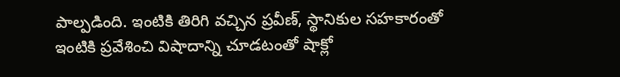పాల్పడింది. ఇంటికి తిరిగి వచ్చిన ప్రవీణ్, స్థానికుల సహకారంతో ఇంటికి ప్రవేశించి విషాదాన్ని చూడటంతో షాక్లో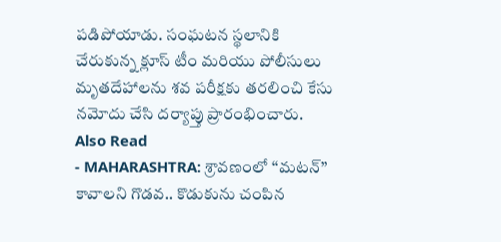పడిపోయాడు. సంఘటన స్థలానికి చేరుకున్న క్లూస్ టీం మరియు పోలీసులు మృతదేహాలను శవ పరీక్షకు తరలించి కేసు నమోదు చేసి దర్యాప్తు ప్రారంభించారు.
Also Read
- MAHARASHTRA: శ్రావణంలో ‘‘మటన్’’ కావాలని గొడవ.. కొడుకును చంపిన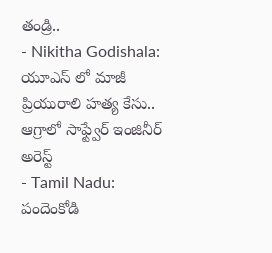తండ్రి..
- Nikitha Godishala: యూఎస్ లో మాజీ ప్రియురాలి హత్య కేసు.. ఆగ్రాలో సాఫ్ట్వేర్ ఇంజినీర్ అరెస్ట్
- Tamil Nadu: పందెంకోడి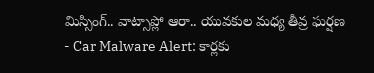మిస్సింగ్.. వాట్సాప్లో ఆరా.. యువకుల మధ్య తీవ్ర ఘర్షణ
- Car Malware Alert: కార్లకు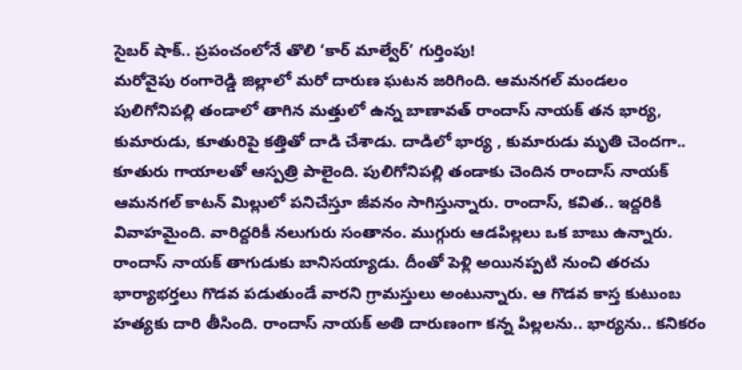సైబర్ షాక్.. ప్రపంచంలోనే తొలి ‘కార్ మాల్వేర్’ గుర్తింపు!
మరోవైపు రంగారెడ్డి జిల్లాలో మరో దారుణ ఘటన జరిగింది. ఆమనగల్ మండలం పులిగోనిపల్లి తండాలో తాగిన మత్తులో ఉన్న బాణావత్ రాందాస్ నాయక్ తన భార్య, కుమారుడు, కూతురిపై కత్తితో దాడి చేశాడు. దాడిలో భార్య , కుమారుడు మృతి చెందగా.. కూతురు గాయాలతో ఆస్పత్రి పాలైంది. పులిగోనిపల్లి తండాకు చెందిన రాందాస్ నాయక్ ఆమనగల్ కాటన్ మిల్లులో పనిచేస్తూ జీవనం సాగిస్తున్నారు. రాందాస్, కవిత.. ఇద్దరికి వివాహమైంది. వారిద్దరికీ నలుగురు సంతానం. ముగ్గురు ఆడపిల్లలు ఒక బాబు ఉన్నారు. రాందాస్ నాయక్ తాగుడుకు బానిసయ్యాడు. దీంతో పెళ్లి అయినప్పటి నుంచి తరచు భార్యాభర్తలు గొడవ పడుతుండే వారని గ్రామస్తులు అంటున్నారు. ఆ గొడవ కాస్త కుటుంబ హత్యకు దారి తీసింది. రాందాస్ నాయక్ అతి దారుణంగా కన్న పిల్లలను.. భార్యను.. కనికరం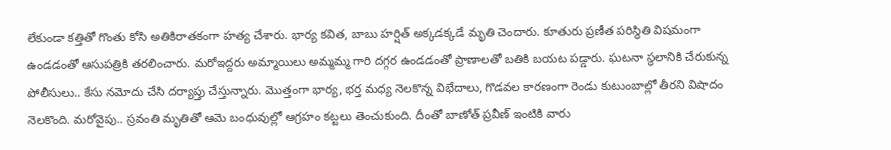లేకుండా కత్తితో గొంతు కోసి అతికిరాతకంగా హత్య చేశారు. భార్య కవిత, బాబు హర్షిత్ అక్కడక్కడే మృతి చెందారు. కూతురు ప్రణీత పరిస్థితి విషమంగా ఉండడంతో ఆసుపత్రికి తరలించారు. మరోఇద్దరు అమ్మాయిలు అమ్మమ్మ గారి దగ్గర ఉండడంతో ప్రాణాలతో బతికి బయట పడ్డారు. ఘటనా స్థలానికి చేరుకున్న పోలీసులు.. కేసు నమోదు చేసి దర్యాప్తు చేస్తున్నారు. మొత్తంగా భార్య, భర్త మధ్య నెలకొన్న విభేదాలు, గొడవల కారణంగా రెండు కుటుంబాల్లో తీరని విషాదం నెలకొంది. మరోవైపు.. స్రవంతి మృతితో ఆమె బంధువుల్లో ఆగ్రహం కట్టలు తెంచుకుంది. దీంతో బాణోత్ ప్రవీణ్ ఇంటికి వారు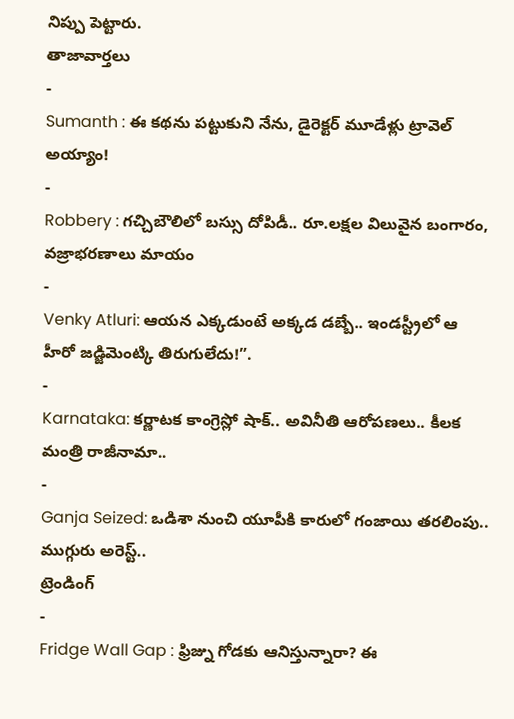నిప్పు పెట్టారు.
తాజావార్తలు
-
Sumanth : ఈ కథను పట్టుకుని నేను, డైరెక్టర్ మూడేళ్లు ట్రావెల్ అయ్యాం!
-
Robbery : గచ్చిబౌలిలో బస్సు దోపిడీ.. రూ.లక్షల విలువైన బంగారం, వజ్రాభరణాలు మాయం
-
Venky Atluri: ఆయన ఎక్కడుంటే అక్కడ డబ్బే.. ఇండస్ట్రీలో ఆ హీరో జడ్జిమెంట్కి తిరుగులేదు!”.
-
Karnataka: కర్ణాటక కాంగ్రెస్లో షాక్.. అవినీతి ఆరోపణలు.. కీలక మంత్రి రాజీనామా..
-
Ganja Seized: ఒడిశా నుంచి యూపీకి కారులో గంజాయి తరలింపు.. ముగ్గురు అరెస్ట్..
ట్రెండింగ్
-
Fridge Wall Gap : ఫ్రిజ్ను గోడకు ఆనిస్తున్నారా? ఈ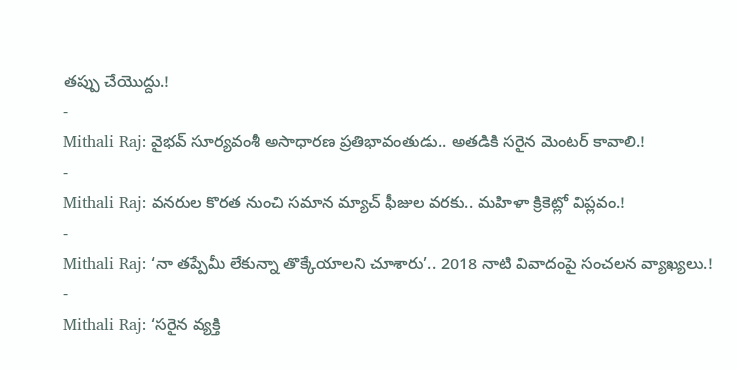తప్పు చేయొద్దు.!
-
Mithali Raj: వైభవ్ సూర్యవంశీ అసాధారణ ప్రతిభావంతుడు.. అతడికి సరైన మెంటర్ కావాలి.!
-
Mithali Raj: వనరుల కొరత నుంచి సమాన మ్యాచ్ ఫీజుల వరకు.. మహిళా క్రికెట్లో విప్లవం.!
-
Mithali Raj: ‘నా తప్పేమీ లేకున్నా తొక్కేయాలని చూశారు’.. 2018 నాటి వివాదంపై సంచలన వ్యాఖ్యలు.!
-
Mithali Raj: ‘సరైన వ్యక్తి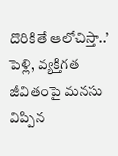దొరికితే ఆలోచిస్తా..’ పెళ్లి, వ్యక్తిగత జీవితంపై మనసు విప్పిన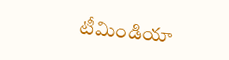టీమిండియా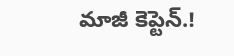మాజీ కెప్టెన్.!